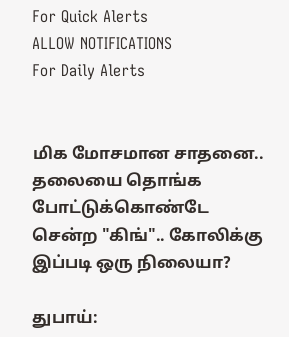For Quick Alerts
ALLOW NOTIFICATIONS
For Daily Alerts


மிக மோசமான சாதனை.. தலையை தொங்க போட்டுக்கொண்டே சென்ற "கிங்".. கோலிக்கு இப்படி ஒரு நிலையா?

துபாய்: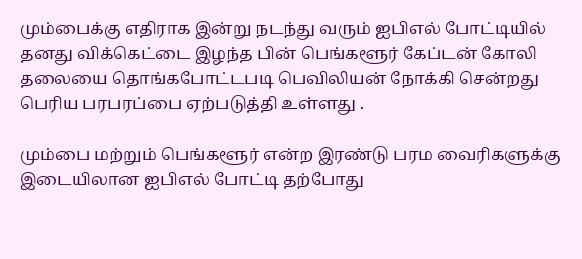மும்பைக்கு எதிராக இன்று நடந்து வரும் ஐபிஎல் போட்டியில் தனது விக்கெட்டை இழந்த பின் பெங்களூர் கேப்டன் கோலி தலையை தொங்கபோட்டபடி பெவிலியன் நோக்கி சென்றது பெரிய பரபரப்பை ஏற்படுத்தி உள்ளது .

மும்பை மற்றும் பெங்களூர் என்ற இரண்டு பரம வைரிகளுக்கு இடையிலான ஐபிஎல் போட்டி தற்போது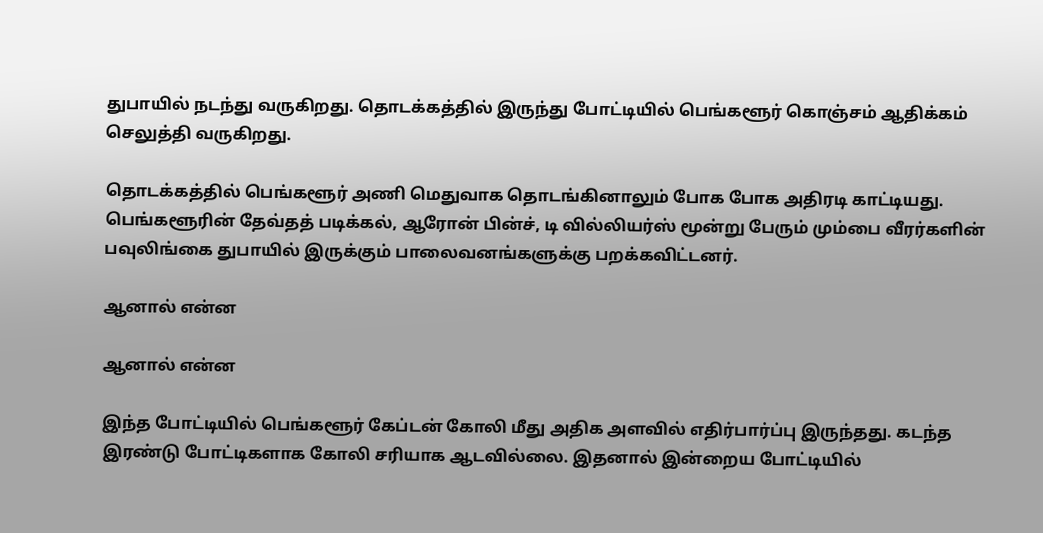துபாயில் நடந்து வருகிறது. தொடக்கத்தில் இருந்து போட்டியில் பெங்களூர் கொஞ்சம் ஆதிக்கம் செலுத்தி வருகிறது.

தொடக்கத்தில் பெங்களூர் அணி மெதுவாக தொடங்கினாலும் போக போக அதிரடி காட்டியது. பெங்களூரின் தேவ்தத் படிக்கல், ஆரோன் பின்ச், டி வில்லியர்ஸ் மூன்று பேரும் மும்பை வீரர்களின் பவுலிங்கை துபாயில் இருக்கும் பாலைவனங்களுக்கு பறக்கவிட்டனர்.

ஆனால் என்ன

ஆனால் என்ன

இந்த போட்டியில் பெங்களூர் கேப்டன் கோலி மீது அதிக அளவில் எதிர்பார்ப்பு இருந்தது. கடந்த இரண்டு போட்டிகளாக கோலி சரியாக ஆடவில்லை. இதனால் இன்றைய போட்டியில்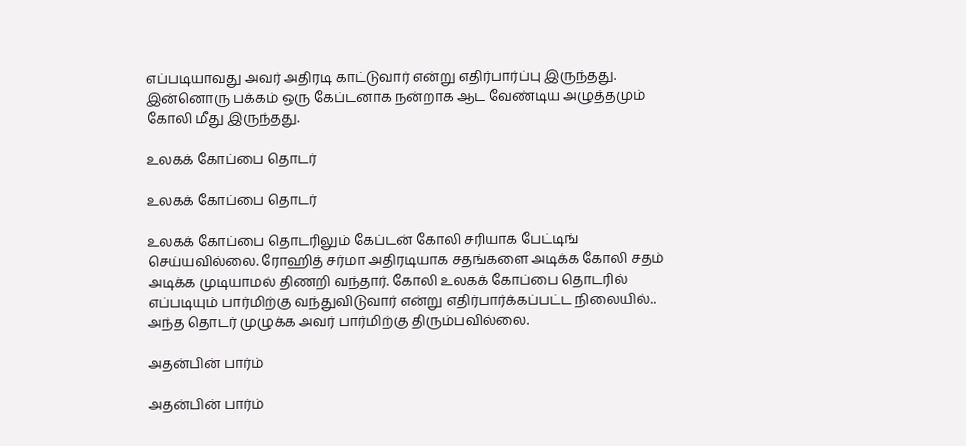எப்படியாவது அவர் அதிரடி காட்டுவார் என்று எதிர்பார்ப்பு இருந்தது. இன்னொரு பக்கம் ஒரு கேப்டனாக நன்றாக ஆட வேண்டிய அழுத்தமும் கோலி மீது இருந்தது.

உலகக் கோப்பை தொடர்

உலகக் கோப்பை தொடர்

உலகக் கோப்பை தொடரிலும் கேப்டன் கோலி சரியாக பேட்டிங் செய்யவில்லை. ரோஹித் சர்மா அதிரடியாக சதங்களை அடிக்க கோலி சதம் அடிக்க முடியாமல் திணறி வந்தார். கோலி உலகக் கோப்பை தொடரில் எப்படியும் பார்மிற்கு வந்துவிடுவார் என்று எதிர்பார்க்கப்பட்ட நிலையில்.. அந்த தொடர் முழுக்க அவர் பார்மிற்கு திரும்பவில்லை.

அதன்பின் பார்ம்

அதன்பின் பார்ம்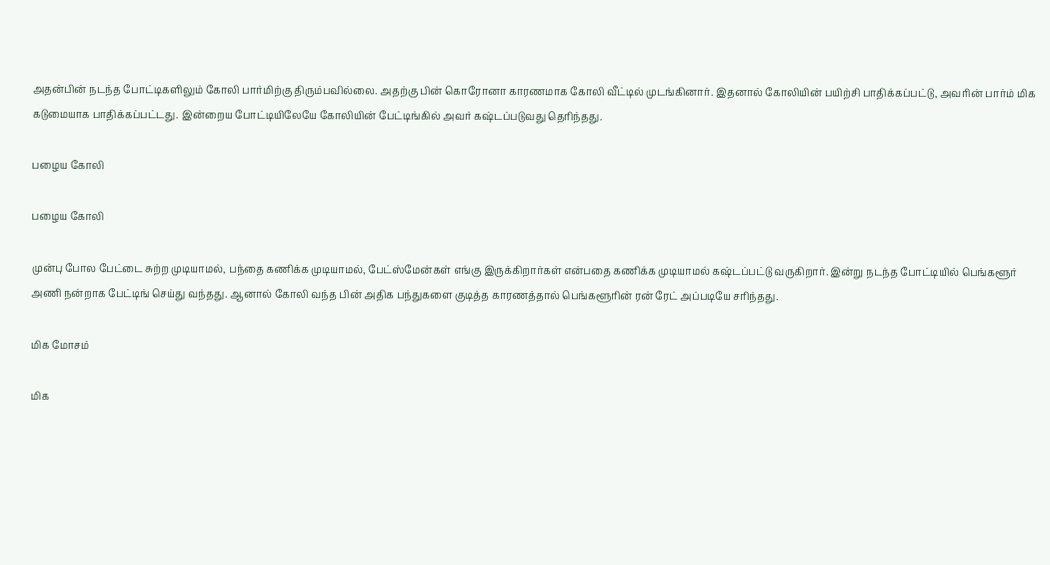அதன்பின் நடந்த போட்டிகளிலும் கோலி பார்மிற்கு திரும்பவில்லை. அதற்கு பின் கொரோனா காரணமாக கோலி வீட்டில் முடங்கினார். இதனால் கோலியின் பயிற்சி பாதிக்கப்பட்டு, அவரின் பார்ம் மிக கடுமையாக பாதிக்கப்பட்டது. இன்றைய போட்டியிலேயே கோலியின் பேட்டிங்கில் அவர் கஷ்டப்படுவது தெரிந்தது.

பழைய கோலி

பழைய கோலி

முன்பு போல பேட்டை சுற்ற முடியாமல், பந்தை கணிக்க முடியாமல், பேட்ஸ்மேன்கள் எங்கு இருக்கிறார்கள் என்பதை கணிக்க முடியாமல் கஷ்டப்பட்டு வருகிறார். இன்று நடந்த போட்டியில் பெங்களூர் அணி நன்றாக பேட்டிங் செய்து வந்தது. ஆனால் கோலி வந்த பின் அதிக பந்துகளை குடித்த காரணத்தால் பெங்களூரின் ரன் ரேட் அப்படியே சரிந்தது.

மிக மோசம்

மிக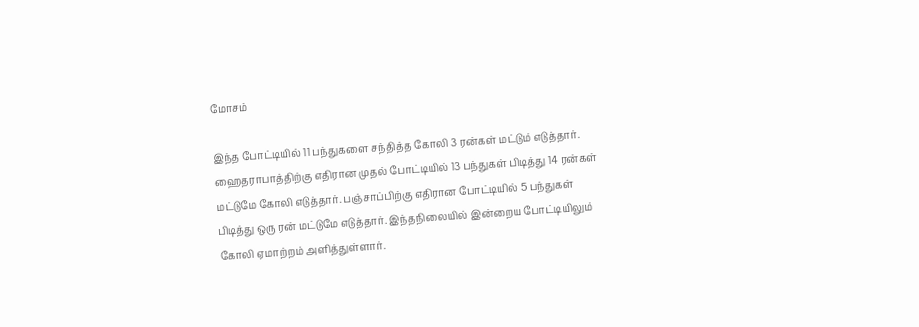மோசம்

இந்த போட்டியில் 11 பந்துகளை சந்தித்த கோலி 3 ரன்கள் மட்டும் எடுத்தார். ஹைதராபாத்திற்கு எதிரான முதல் போட்டியில் 13 பந்துகள் பிடித்து 14 ரன்கள் மட்டுமே கோலி எடுத்தார். பஞ்சாப்பிற்கு எதிரான போட்டியில் 5 பந்துகள் பிடித்து ஒரு ரன் மட்டுமே எடுத்தார். இந்தநிலையில் இன்றைய போட்டியிலும் கோலி ஏமாற்றம் அளித்துள்ளார்.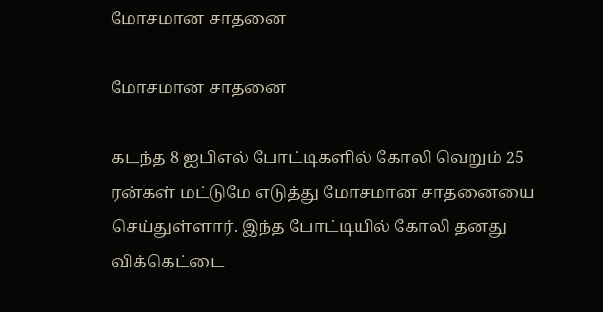மோசமான சாதனை

மோசமான சாதனை

கடந்த 8 ஐபிஎல் போட்டிகளில் கோலி வெறும் 25 ரன்கள் மட்டுமே எடுத்து மோசமான சாதனையை செய்துள்ளார். இந்த போட்டியில் கோலி தனது விக்கெட்டை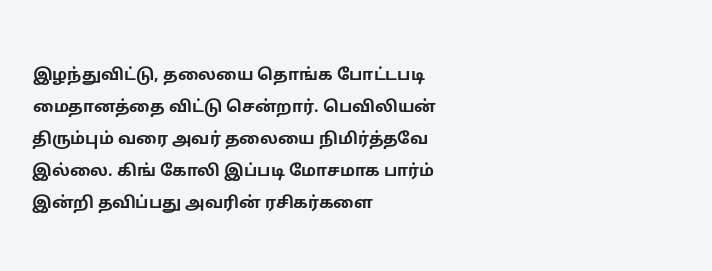இழந்துவிட்டு, தலையை தொங்க போட்டபடி மைதானத்தை விட்டு சென்றார். பெவிலியன் திரும்பும் வரை அவர் தலையை நிமிர்த்தவே இல்லை. கிங் கோலி இப்படி மோசமாக பார்ம் இன்றி தவிப்பது அவரின் ரசிகர்களை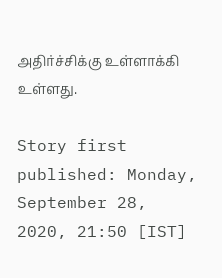அதிர்ச்சிக்கு உள்ளாக்கி உள்ளது.

Story first published: Monday, September 28, 2020, 21:50 [IST]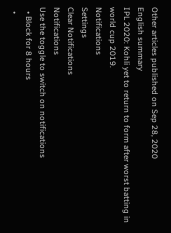Other articles published on Sep 28, 2020
English summary
IPL 2020: Kohli yet to return to form after worst batting in world cup 2019.
Notifications
Settings
Clear Notifications
Notifications
Use the toggle to switch on notifications
  • Block for 8 hours
  •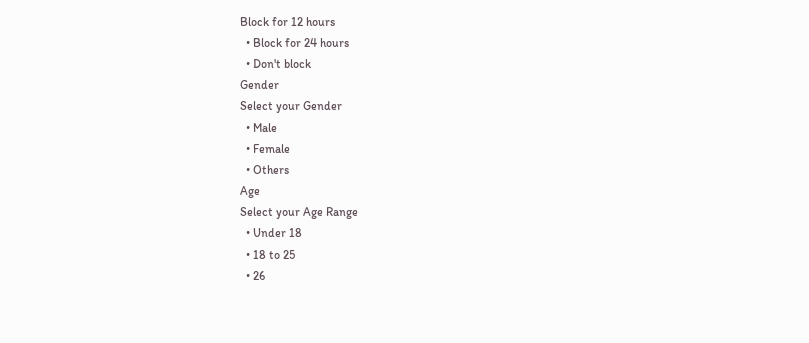Block for 12 hours
  • Block for 24 hours
  • Don't block
Gender
Select your Gender
  • Male
  • Female
  • Others
Age
Select your Age Range
  • Under 18
  • 18 to 25
  • 26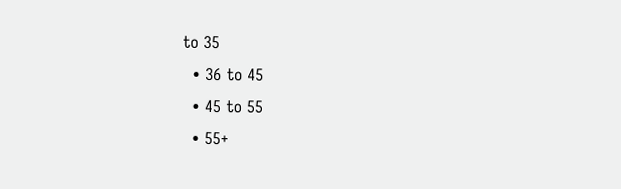to 35
  • 36 to 45
  • 45 to 55
  • 55+